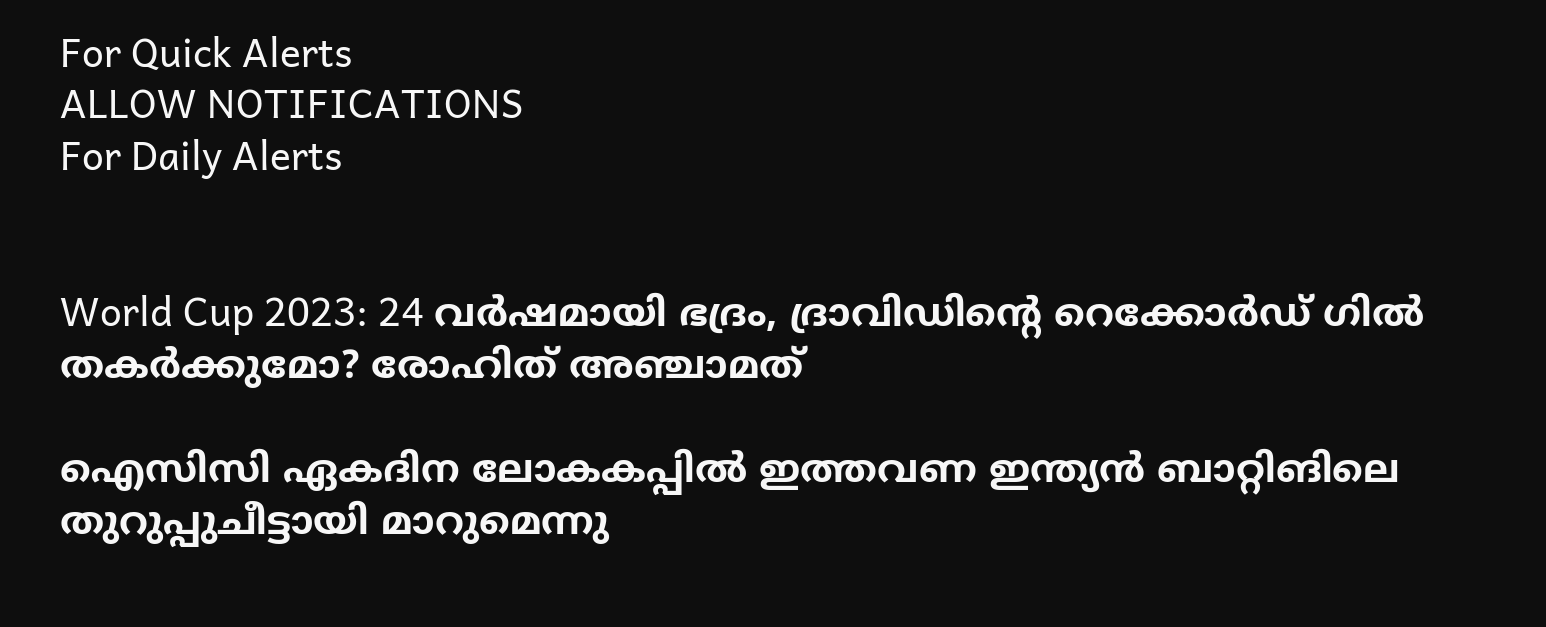For Quick Alerts
ALLOW NOTIFICATIONS
For Daily Alerts


World Cup 2023: 24 വര്‍ഷമായി ഭദ്രം, ദ്രാവിഡിന്റെ റെക്കോര്‍ഡ് ഗില്‍ തകര്‍ക്കുമോ? രോഹിത് അഞ്ചാമത്

ഐസിസി ഏകദിന ലോകകപ്പില്‍ ഇത്തവണ ഇന്ത്യന്‍ ബാറ്റിങിലെ തുറുപ്പുചീട്ടായി മാറുമെന്നു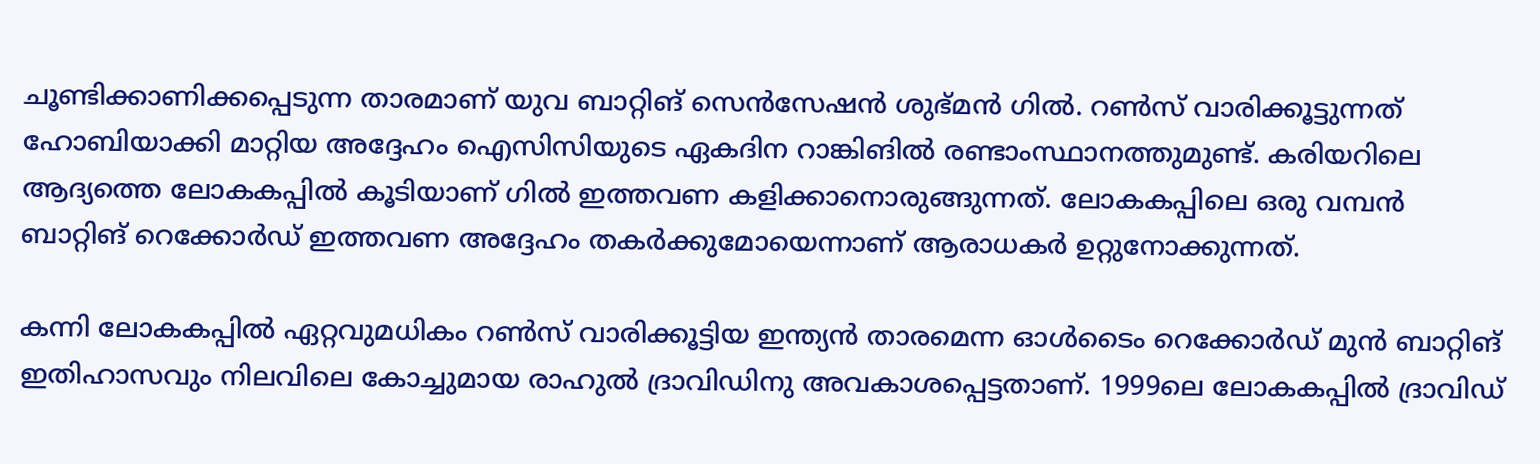ചൂണ്ടിക്കാണിക്കപ്പെടുന്ന താരമാണ് യുവ ബാറ്റിങ് സെന്‍സേഷന്‍ ശുഭ്മന്‍ ഗില്‍. റണ്‍സ് വാരിക്കൂട്ടുന്നത് ഹോബിയാക്കി മാറ്റിയ അദ്ദേഹം ഐസിസിയുടെ ഏകദിന റാങ്കിങില്‍ രണ്ടാംസ്ഥാനത്തുമുണ്ട്. കരിയറിലെ ആദ്യത്തെ ലോകകപ്പില്‍ കൂടിയാണ് ഗില്‍ ഇത്തവണ കളിക്കാനൊരുങ്ങുന്നത്. ലോകകപ്പിലെ ഒരു വമ്പന്‍ ബാറ്റിങ് റെക്കോര്‍ഡ് ഇത്തവണ അദ്ദേഹം തകര്‍ക്കുമോയെന്നാണ് ആരാധകര്‍ ഉറ്റുനോക്കുന്നത്.

കന്നി ലോകകപ്പില്‍ ഏറ്റവുമധികം റണ്‍സ് വാരിക്കൂട്ടിയ ഇന്ത്യന്‍ താരമെന്ന ഓള്‍ടൈം റെക്കോര്‍ഡ് മുന്‍ ബാറ്റിങ് ഇതിഹാസവും നിലവിലെ കോച്ചുമായ രാഹുല്‍ ദ്രാവിഡിനു അവകാശപ്പെട്ടതാണ്. 1999ലെ ലോകകപ്പില്‍ ദ്രാവിഡ്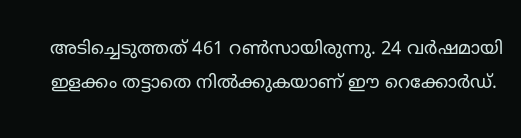അടിച്ചെടുത്തത് 461 റണ്‍സായിരുന്നു. 24 വര്‍ഷമായി ഇളക്കം തട്ടാതെ നില്‍ക്കുകയാണ് ഈ റെക്കോര്‍ഡ്.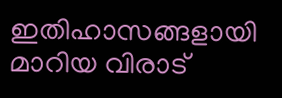ഇതിഹാസങ്ങളായി മാറിയ വിരാട്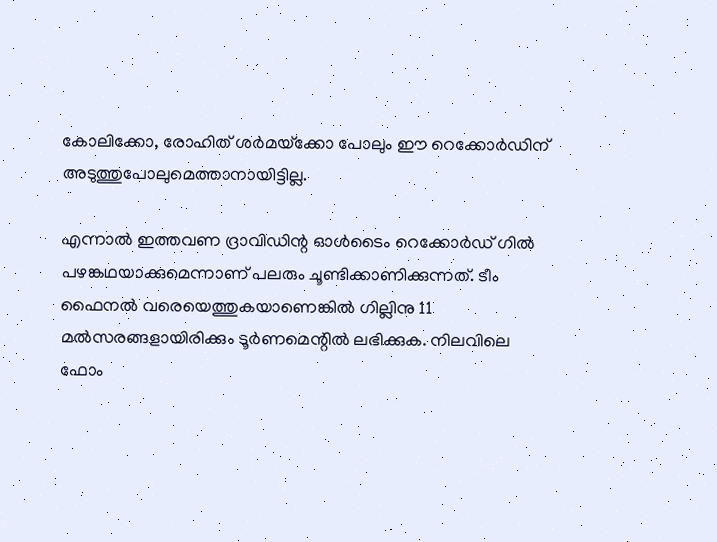കോലിക്കോ, രോഹിത് ശര്‍മയ്‌ക്കോ പോലും ഈ റെക്കോര്‍ഡിന് അടുത്തുപോലുമെത്താനായിട്ടില്ല.

എന്നാല്‍ ഇത്തവണ ദ്രാവിഡിന്റ ഓള്‍ടൈം റെക്കോര്‍ഡ് ഗില്‍ പഴങ്കഥയാക്കുമെന്നാണ് പലരും ചൂണ്ടിക്കാണിക്കുന്നത്. ടീം ഫൈനല്‍ വരെയെത്തുകയാണെങ്കില്‍ ഗില്ലിനു 11 മല്‍സരങ്ങളായിരിക്കും ടൂര്‍ണമെന്റില്‍ ലഭിക്കുക. നിലവിലെ ഫോം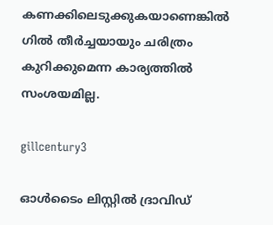കണക്കിലെടുക്കുകയാണെങ്കില്‍ ഗില്‍ തീര്‍ച്ചയായും ചരിത്രം കുറിക്കുമെന്ന കാര്യത്തില്‍ സംശയമില്ല.

gillcentury3

ഓള്‍ടൈം ലിസ്റ്റില്‍ ദ്രാവിഡ്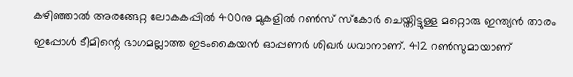കഴിഞ്ഞാല്‍ അരങ്ങേറ്റ ലോകകപ്പില്‍ 400നു മുകളില്‍ റണ്‍സ് സ്‌കോര്‍ ചെയ്തിട്ടുള്ള മറ്റൊരു ഇന്ത്യന്‍ താരം ഇപ്പോള്‍ ടീമിന്റെ ഭാഗമല്ലാത്ത ഇടംകൈയന്‍ ഓപ്പണര്‍ ശിഖര്‍ ധവാനാണ്. 412 റണ്‍സുമായാണ്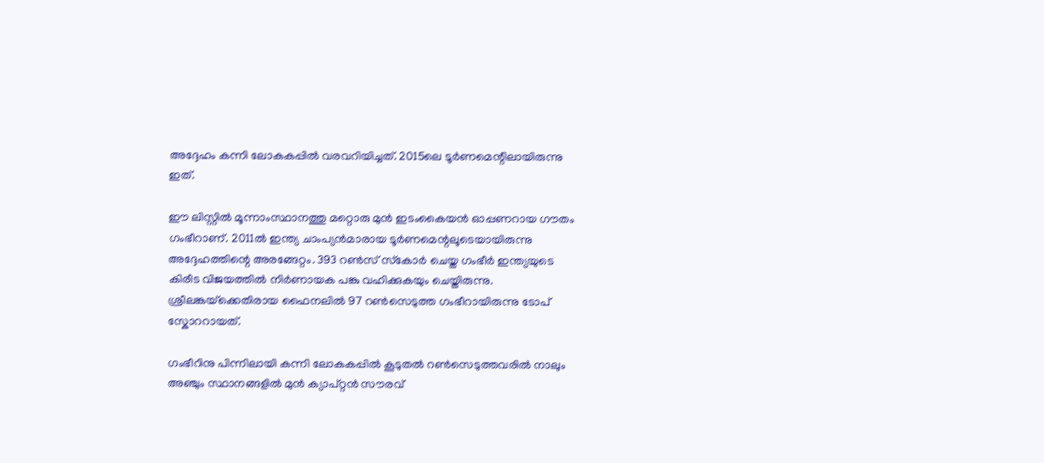അദ്ദേഹം കന്നി ലോകകപ്പില്‍ വരവറിയിച്ചത്. 2015ലെ ടൂര്‍ണമെന്റിലായിരുന്നു ഇത്.

ഈ ലിസ്റ്റില്‍ മൂന്നാംസ്ഥാനത്തു മറ്റൊരു മുന്‍ ഇടംകൈയന്‍ ഓപ്പണറായ ഗൗതം ഗംഭീറാണ്. 2011ല്‍ ഇന്ത്യ ചാംപ്യന്‍മാരായ ടൂര്‍ണമെന്റലൂടെയായിരുന്നു അദ്ദേഹത്തിന്റെ അരങ്ങേറ്റം. 393 റണ്‍സ് സ്‌കോര്‍ ചെയ്ത ഗംഭീര്‍ ഇന്ത്യയുടെ കിരീട വിജയത്തില്‍ നിര്‍ണായക പങ്കു വഹിക്കുകയും ചെയ്തിരുന്നു. ശ്രീലങ്കയ്‌ക്കെതിരായ ഫൈനലില്‍ 97 റണ്‍സെടുത്ത ഗംഭീറായിരുന്നു ടോപ് സ്കോററായത്.

ഗംഭീറിനു പിന്നിലായി കന്നി ലോകകപ്പില്‍ കൂടുതല്‍ റണ്‍സെടുത്തവരില്‍ നാലും അഞ്ചും സ്ഥാനങ്ങളില്‍ മുന്‍ ക്യാപ്റ്റന്‍ സൗരവ്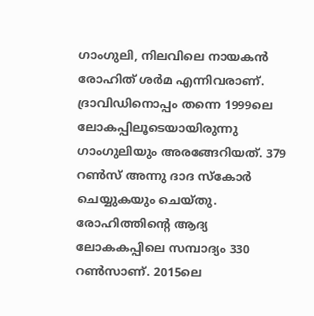ഗാംഗുലി, നിലവിലെ നായകന്‍ രോഹിത് ശര്‍മ എന്നിവരാണ്. ദ്രാവിഡിനൊപ്പം തന്നെ 1999ലെ ലോകപ്പിലൂടെയായിരുന്നു ഗാംഗുലിയും അരങ്ങേറിയത്. 379 റണ്‍സ് അന്നു ദാദ സ്‌കോര്‍ ചെയ്യുകയും ചെയ്തു. രോഹിത്തിന്റെ ആദ്യ ലോകകപ്പിലെ സമ്പാദ്യം 330 റണ്‍സാണ്. 2015ലെ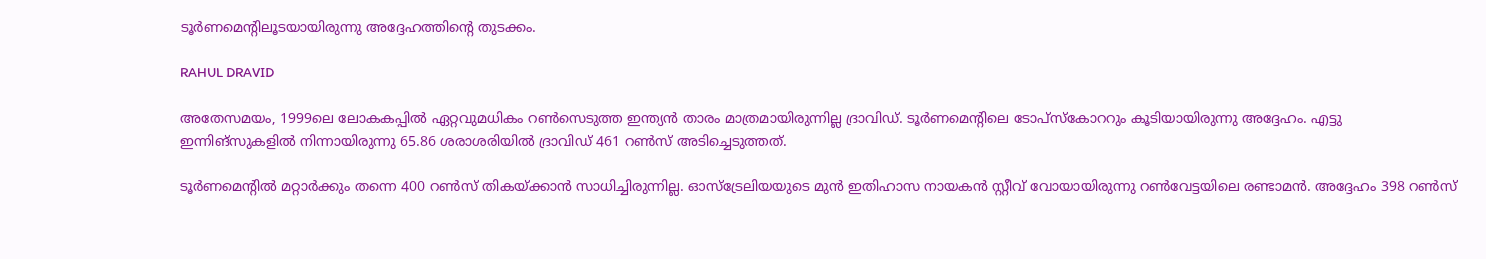ടൂര്‍ണമെന്റിലൂടയായിരുന്നു അദ്ദേഹത്തിന്റെ തുടക്കം.

RAHUL DRAVID

അതേസമയം, 1999ലെ ലോകകപ്പില്‍ ഏറ്റവുമധികം റണ്‍സെടുത്ത ഇന്ത്യന്‍ താരം മാത്രമായിരുന്നില്ല ദ്രാവിഡ്. ടൂര്‍ണമെന്റിലെ ടോപ്‌സ്‌കോററും കൂടിയായിരുന്നു അദ്ദേഹം. എട്ടു ഇന്നിങ്‌സുകളില്‍ നിന്നായിരുന്നു 65.86 ശരാശരിയില്‍ ദ്രാവിഡ് 461 റണ്‍സ് അടിച്ചെടുത്തത്.

ടൂര്‍ണമെന്റില്‍ മറ്റാര്‍ക്കും തന്നെ 400 റണ്‍സ് തികയ്ക്കാന്‍ സാധിച്ചിരുന്നില്ല. ഓസ്‌ട്രേലിയയുടെ മുന്‍ ഇതിഹാസ നായകന്‍ സ്റ്റീവ് വോയായിരുന്നു റണ്‍വേട്ടയിലെ രണ്ടാമന്‍. അദ്ദേഹം 398 റണ്‍സ്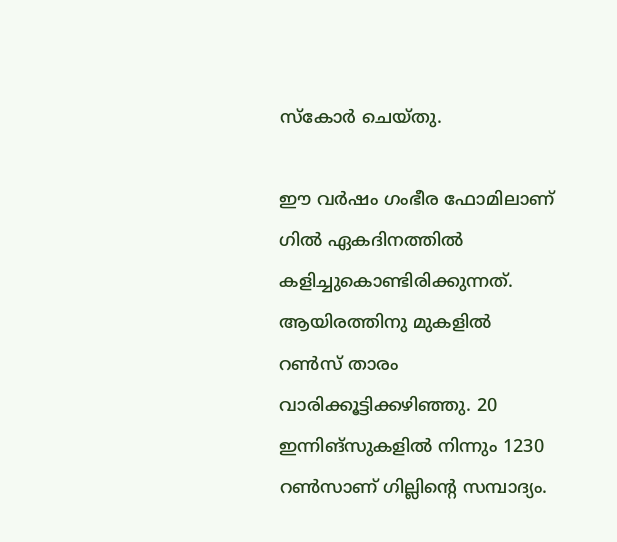സ്‌കോര്‍ ചെയ്തു.

ഈ വര്‍ഷം ഗംഭീര ഫോമിലാണ് ഗില്‍ ഏകദിനത്തില്‍ കളിച്ചുകൊണ്ടിരിക്കുന്നത്. ആയിരത്തിനു മുകളില്‍ റണ്‍സ് താരം വാരിക്കൂട്ടിക്കഴിഞ്ഞു. 20 ഇന്നിങ്‌സുകളില്‍ നിന്നും 1230 റണ്‍സാണ് ഗില്ലിന്റെ സമ്പാദ്യം.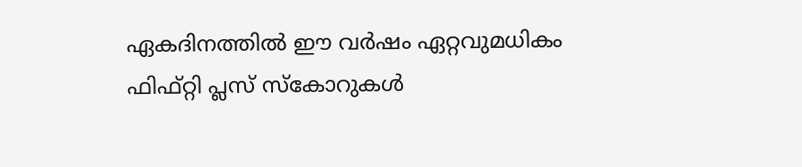ഏകദിനത്തില്‍ ഈ വര്‍ഷം ഏറ്റവുമധികം ഫിഫ്റ്റി പ്ലസ് സ്‌കോറുകള്‍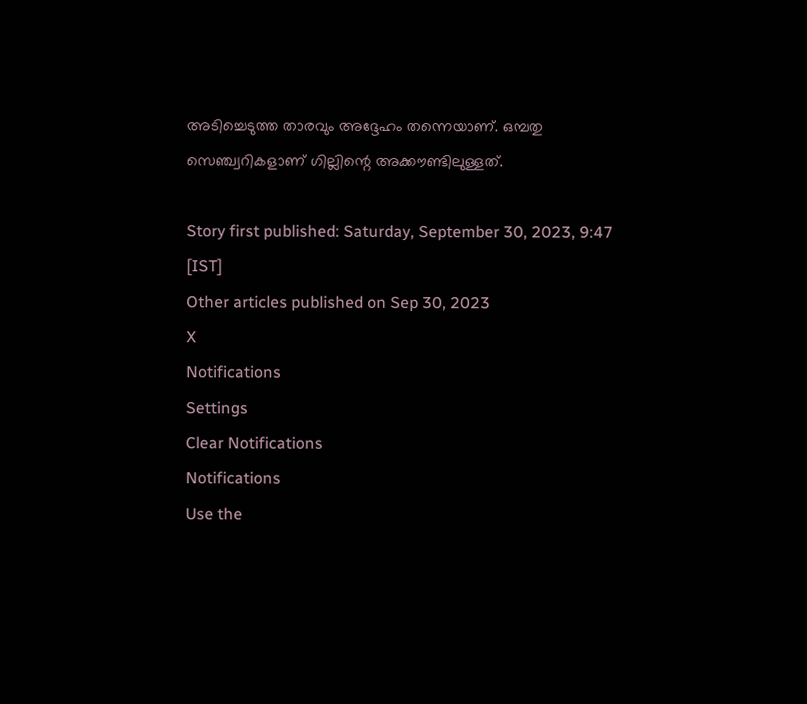അടിച്ചെടുത്ത താരവും അദ്ദേഹം തന്നെയാണ്. ഒമ്പതു സെഞ്ച്വറികളാണ് ഗില്ലിന്റെ അക്കൗണ്ടിലുള്ളത്.

Story first published: Saturday, September 30, 2023, 9:47 [IST]
Other articles published on Sep 30, 2023
X
Notifications
Settings
Clear Notifications
Notifications
Use the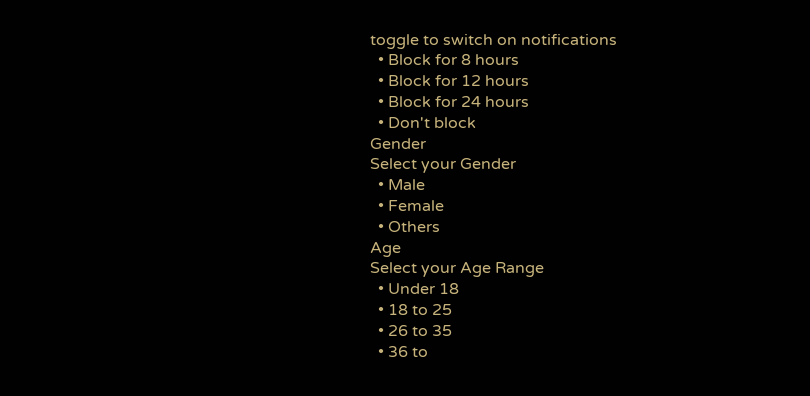toggle to switch on notifications
  • Block for 8 hours
  • Block for 12 hours
  • Block for 24 hours
  • Don't block
Gender
Select your Gender
  • Male
  • Female
  • Others
Age
Select your Age Range
  • Under 18
  • 18 to 25
  • 26 to 35
  • 36 to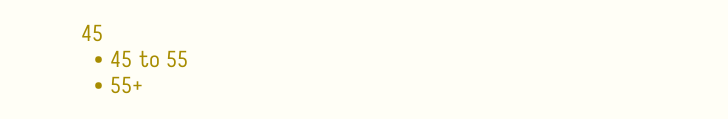45
  • 45 to 55
  • 55+